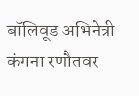बॉलिवूड अभिनेत्री कंगना रणौतवर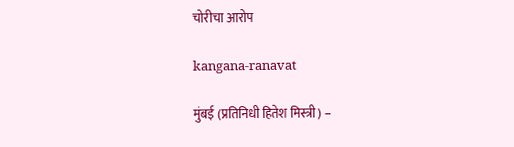चोरीचा आरोप

kangana-ranavat

मुंबई (प्रतिनिधी हितेश मिस्त्री) –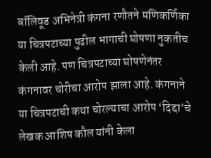बॉलिवूड अभिनेत्री कंगना रणौतने मणिकर्णिका या चित्रपटाच्या पुढील भागाची घोषणा नुकतीच केली आहे. पण चित्रपटाच्या घोषणेनंतर कंगनावर चोरीचा आरोप झाला आहे. कंगनाने या चित्रपटाची कथा चोरल्याचा आरोप ‘दिद्दा’चे लेखक आशिष कौल यांनी केला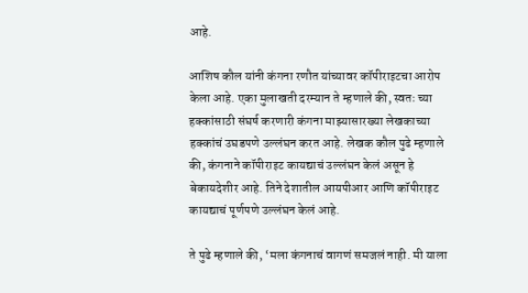आहे.

आशिष कौल यांनी कंगना रणौत यांच्यावर कॉपीराइटचा आरोप केला आहे. एका मुलाखती दरम्यान ते म्हणाले की, स्वतः च्या हक्कांसाठी संघर्ष करणारी कंगना माझ्यासारख्या लेखकाच्या हक्कांचं उघडपणे उल्लंघन करत आहे. लेखक कौल पुढे म्हणाले की, कंगनाने कॉपीराइट कायद्याचं उल्लंघन केलं असून हे बेकायदेशीर आहे. तिने देशातील आयपीआर आणि कॉपीराइट कायद्याचं पूर्णपणे उल्लंघन केलं आहे.

ते पुढे म्हणाले की, ‘मला कंगनाचं वागणं समजलं नाही. मी याला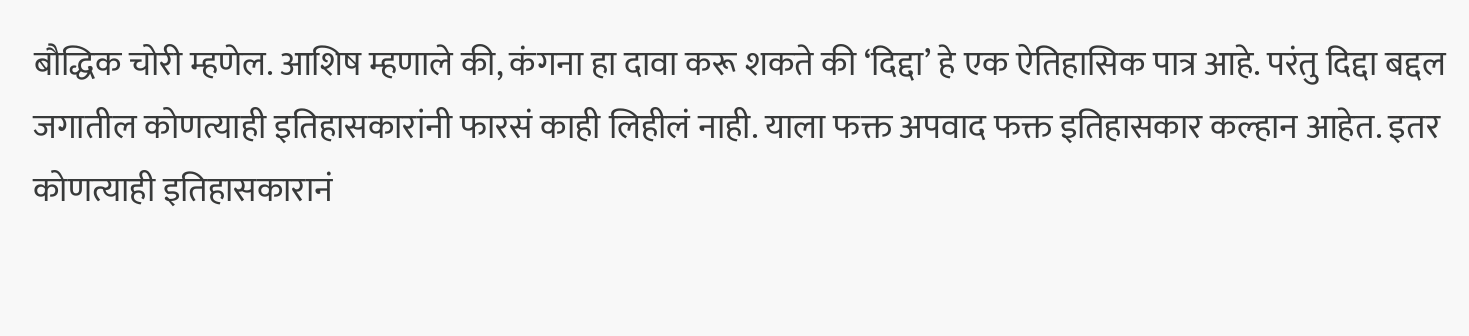बौद्धिक चोरी म्हणेल. आशिष म्हणाले की, कंगना हा दावा करू शकते की ‘दिद्दा’ हे एक ऐतिहासिक पात्र आहे. परंतु दिद्दा बद्दल जगातील कोणत्याही इतिहासकारांनी फारसं काही लिहीलं नाही. याला फक्त अपवाद फक्त इतिहासकार कल्हान आहेत. इतर कोणत्याही इतिहासकारानं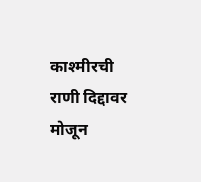काश्मीरची राणी दिद्दावर मोजून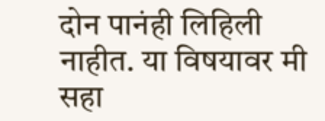दोन पानंही लिहिली नाहीत. या विषयावर मी सहा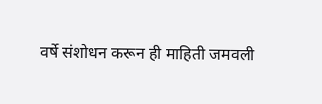वर्षे संशोधन करून ही माहिती जमवली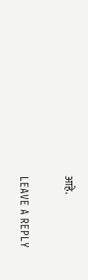आहे.

LEAVE A REPLY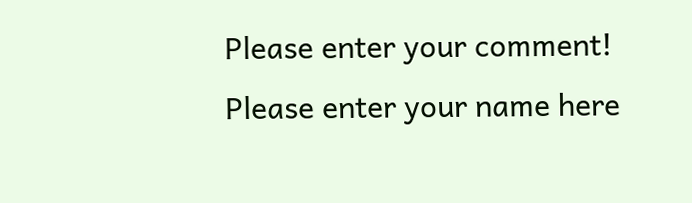Please enter your comment!
Please enter your name here